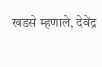खडसे म्हणाले, देवेंद्र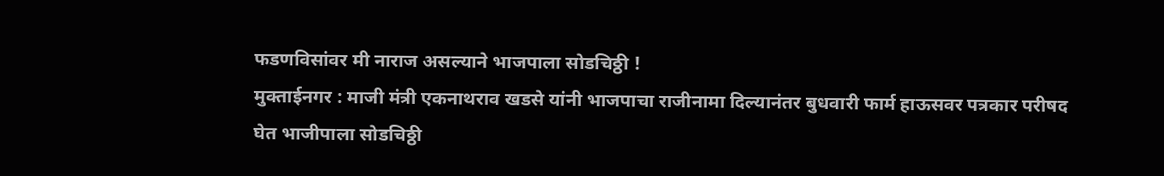फडणविसांवर मी नाराज असल्याने भाजपाला सोडचिठ्ठी !
मुक्ताईनगर : माजी मंत्री एकनाथराव खडसे यांनी भाजपाचा राजीनामा दिल्यानंतर बुधवारी फार्म हाऊसवर पत्रकार परीषद घेत भाजीपाला सोडचिठ्ठी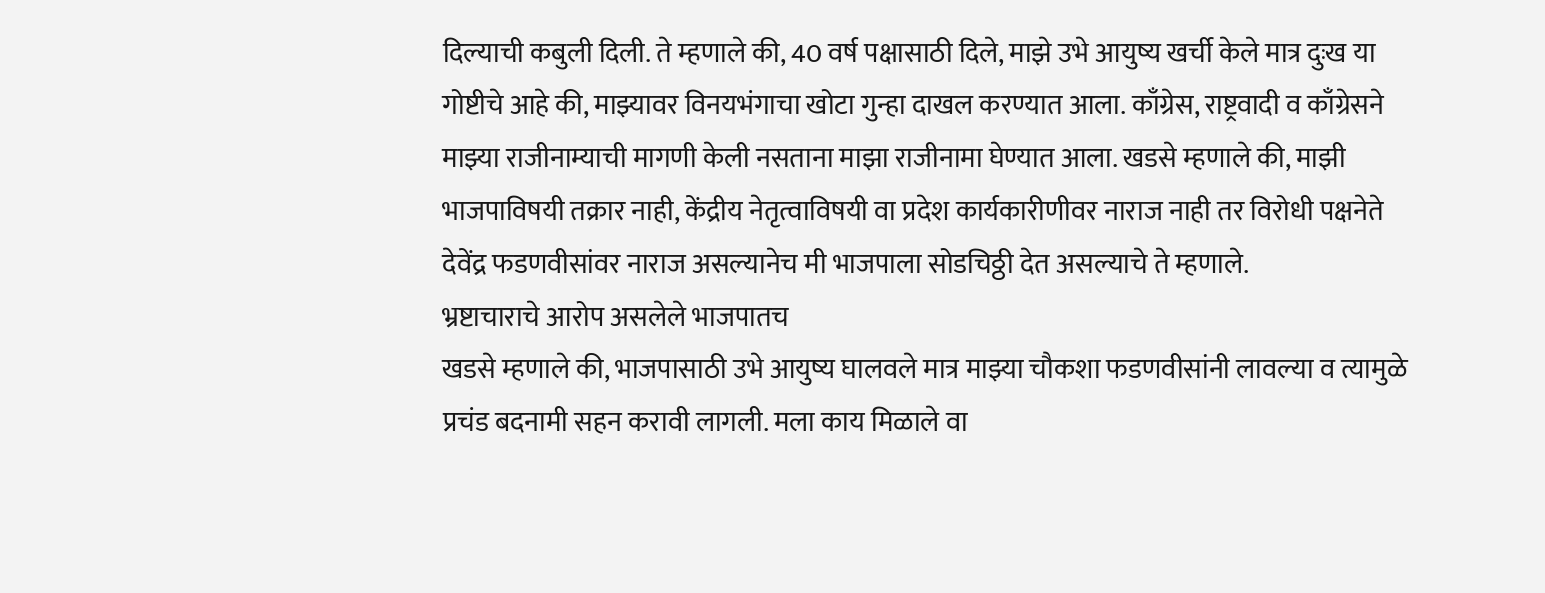दिल्याची कबुली दिली. ते म्हणाले की, 40 वर्ष पक्षासाठी दिले, माझे उभे आयुष्य खर्ची केले मात्र दुःख या गोष्टीचे आहे की, माझ्यावर विनयभंगाचा खोटा गुन्हा दाखल करण्यात आला. काँग्रेस, राष्ट्रवादी व काँग्रेसने माझ्या राजीनाम्याची मागणी केली नसताना माझा राजीनामा घेण्यात आला. खडसे म्हणाले की, माझी भाजपाविषयी तक्रार नाही, केंद्रीय नेतृत्वाविषयी वा प्रदेश कार्यकारीणीवर नाराज नाही तर विरोधी पक्षनेते देवेंद्र फडणवीसांवर नाराज असल्यानेच मी भाजपाला सोडचिठ्ठी देत असल्याचे ते म्हणाले.
भ्रष्टाचाराचे आरोप असलेले भाजपातच
खडसे म्हणाले की, भाजपासाठी उभे आयुष्य घालवले मात्र माझ्या चौकशा फडणवीसांनी लावल्या व त्यामुळे प्रचंड बदनामी सहन करावी लागली. मला काय मिळाले वा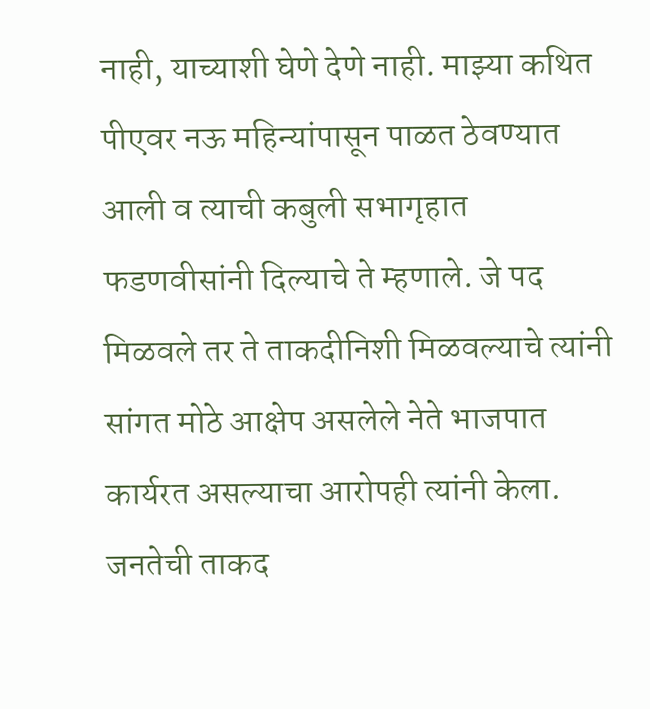नाही, याच्याशी घेणे देणे नाही. माझ्या कथित पीएवर नऊ महिन्यांपासून पाळत ठेवण्यात आली व त्याची कबुली सभागृहात फडणवीसांनी दिल्याचे ते म्हणाले. जे पद मिळवले तर ते ताकदीनिशी मिळवल्याचे त्यांनी सांगत मोठे आक्षेप असलेले नेते भाजपात कार्यरत असल्याचा आरोपही त्यांनी केला. जनतेची ताकद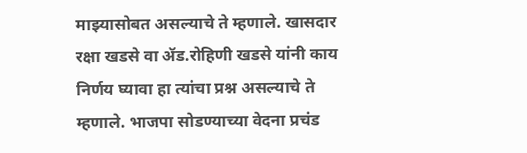माझ्यासोबत असल्याचे ते म्हणाले. खासदार रक्षा खडसे वा ॲड.रोहिणी खडसे यांनी काय निर्णय घ्यावा हा त्यांचा प्रश्न असल्याचे ते म्हणाले. भाजपा सोडण्याच्या वेदना प्रचंड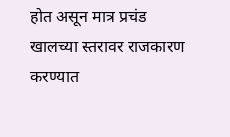होत असून मात्र प्रचंड खालच्या स्तरावर राजकारण करण्यात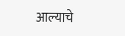आल्याचे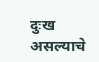दुःख असल्याचे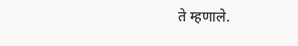ते म्हणाले.